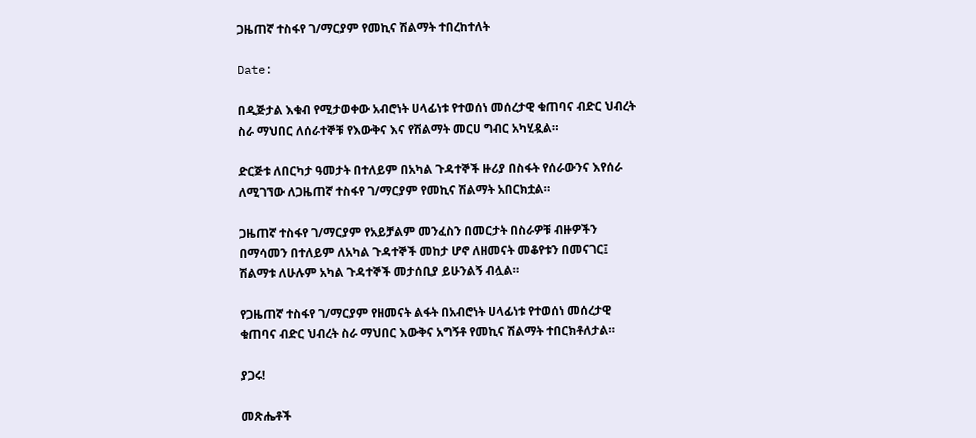ጋዜጠኛ ተስፋየ ገ/ማርያም የመኪና ሽልማት ተበረከተለት

Date:

በዲጅታል እቁብ የሚታወቀው አብሮነት ሀላፊነቱ የተወሰነ መሰረታዊ ቁጠባና ብድር ህብረት ስራ ማህበር ለሰራተኞቹ የእውቅና እና የሽልማት መርሀ ግብር አካሂዷል።

ድርጅቱ ለበርካታ ዓመታት በተለይም በአካል ጉዳተኞች ዙሪያ በስፋት የሰራውንና እየሰራ ለሚገኘው ለጋዜጠኛ ተስፋየ ገ/ማርያም የመኪና ሽልማት አበርክቷል።

ጋዜጠኛ ተስፋየ ገ/ማርያም የአይቻልም መንፈስን በመርታት በስራዎቹ ብዙዎችን በማሳመን በተለይም ለአካል ጉዳተኞች መከታ ሆኖ ለዘመናት መቆየቱን በመናገር፤ ሽልማቱ ለሁሉም አካል ጉዳተኞች መታሰቢያ ይሁንልኝ ብሏል።

የጋዜጠኛ ተስፋየ ገ/ማርያም የዘመናት ልፋት በአብሮነት ሀላፊነቱ የተወሰነ መሰረታዊ ቁጠባና ብድር ህብረት ስራ ማህበር እውቅና አግኝቶ የመኪና ሽልማት ተበርክቶለታል።

ያጋሩ!

መጽሔቶች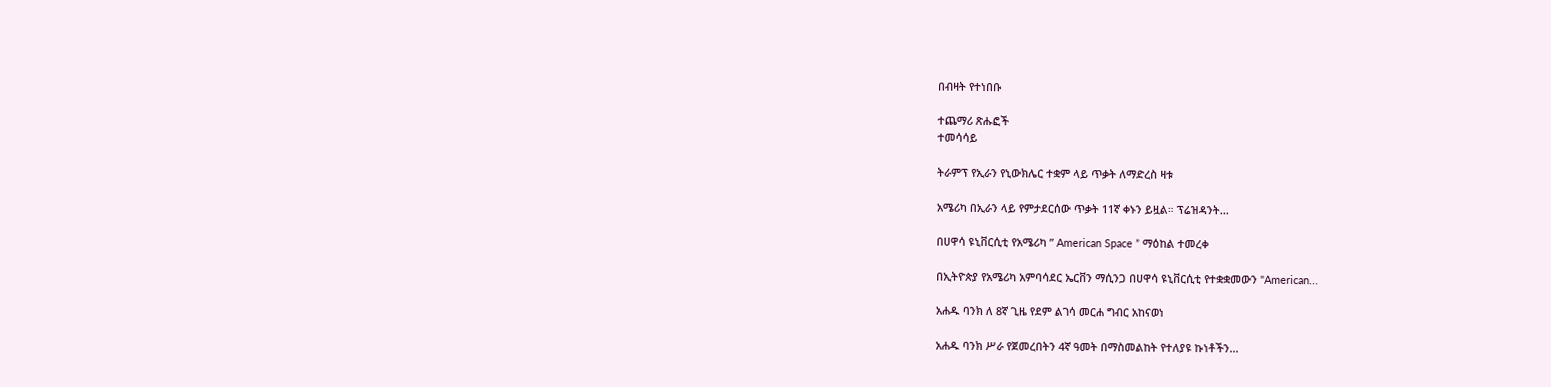በብዛት የተነበቡ

ተጨማሪ ጽሑፎች
ተመሳሳይ

ትራምፕ የኢራን የኒውክሌር ተቋም ላይ ጥቃት ለማድረስ ዛቱ

አሜሪካ በኢራን ላይ የምታደርሰው ጥቃት 11ኛ ቀኑን ይዟል። ፕሬዝዳንት...

በሀዋሳ ዩኒቨርሲቲ የአሜሪካ ” American Space ” ማዕከል ተመረቀ

በኢትዮጵያ የአሜሪካ አምባሳደር ኤርቨን ማሲንጋ በሀዋሳ ዩኒቨርሲቲ የተቋቋመውን "American...

አሐዱ ባንክ ለ 8ኛ ጊዜ የደም ልገሳ መርሐ ግብር አከናወነ

አሐዱ ባንክ ሥራ የጀመረበትን 4ኛ ዓመት በማስመልከት የተለያዩ ኩነቶችን...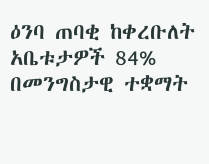ዕንባ ጠባቂ ከቀረቡለት አቤቱታዎች 84% በመንግስታዊ ተቋማት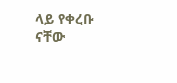ላይ የቀረቡ ናቸው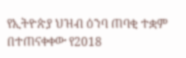የኢትዮጵያ ህዝብ ዕንባ ጠባቂ ተቋም በተጠናቀቀው የ2018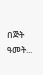በጅት ዓመት...